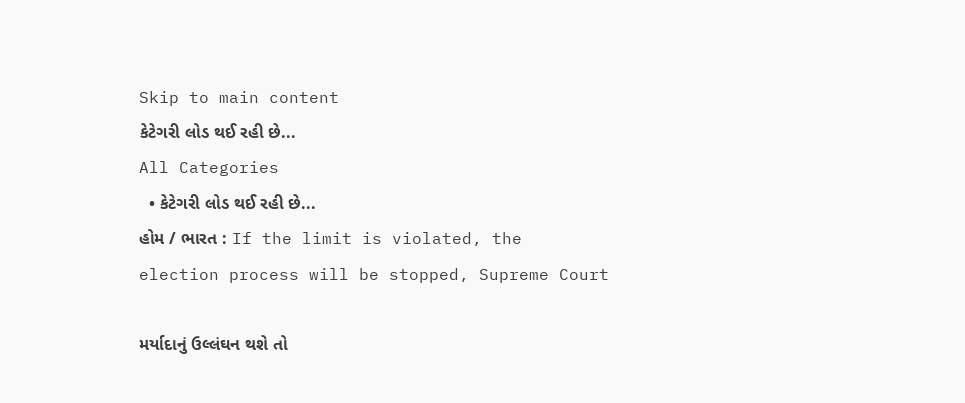Skip to main content
કેટેગરી લોડ થઈ રહી છે...
All Categories
  • કેટેગરી લોડ થઈ રહી છે...
હોમ / ભારત : If the limit is violated, the election process will be stopped, Supreme Court

મર્યાદાનું ઉલ્લંઘન થશે તો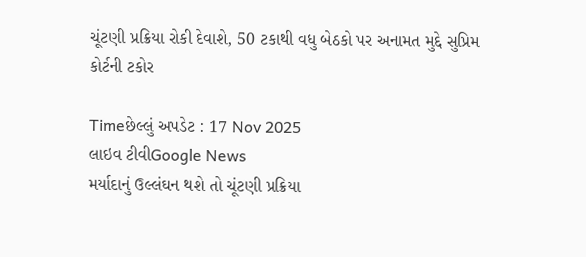ચૂંટણી પ્રક્રિયા રોકી દેવાશે, 50 ટકાથી વધુ બેઠકો પર અનામત મુદ્દે સુપ્રિમ કોર્ટની ટકોર

Timeછેલ્લું અપડેટ : 17 Nov 2025
લાઇવ ટીવીGoogle News
મર્યાદાનું ઉલ્લંઘન થશે તો ચૂંટણી પ્રક્રિયા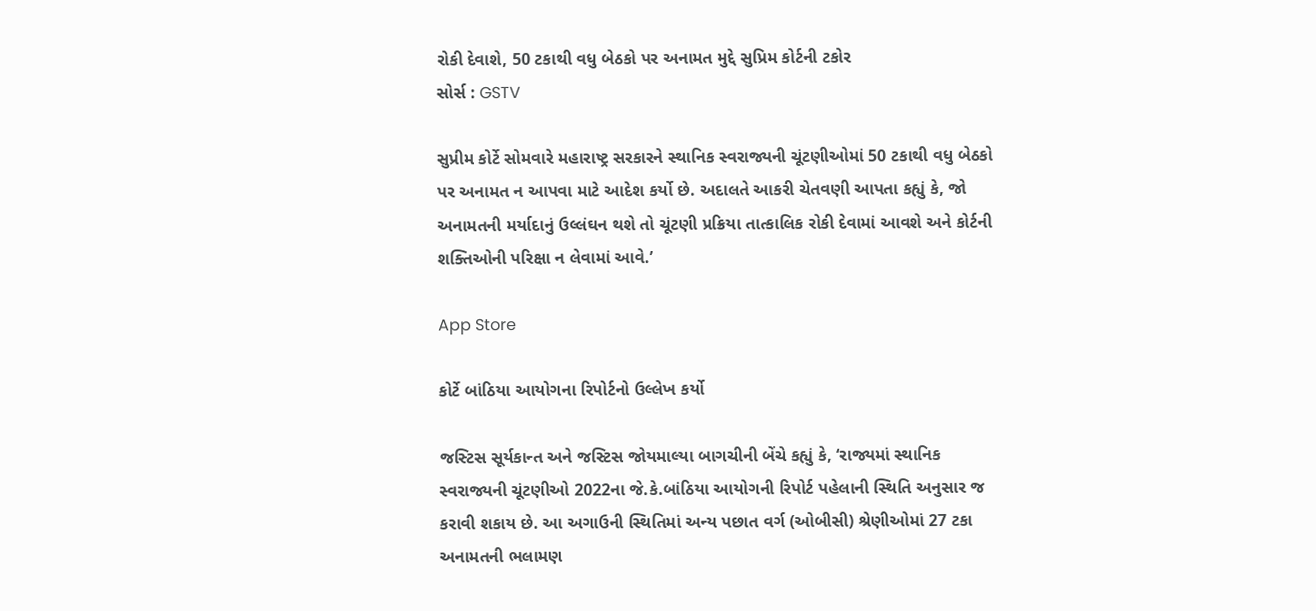રોકી દેવાશે, 50 ટકાથી વધુ બેઠકો પર અનામત મુદ્દે સુપ્રિમ કોર્ટની ટકોર
સોર્સ : GSTV

સુપ્રીમ કોર્ટે સોમવારે મહારાષ્ટ્ર સરકારને સ્થાનિક સ્વરાજ્યની ચૂંટણીઓમાં 50 ટકાથી વધુ બેઠકો પર અનામત ન આપવા માટે આદેશ કર્યો છે. અદાલતે આકરી ચેતવણી આપતા કહ્યું કે, જો અનામતની મર્યાદાનું ઉલ્લંઘન થશે તો ચૂંટણી પ્રક્રિયા તાત્કાલિક રોકી દેવામાં આવશે અને કોર્ટની શક્તિઓની પરિક્ષા ન લેવામાં આવે.’

App Store

કોર્ટે બાંઠિયા આયોગના રિપોર્ટનો ઉલ્લેખ કર્યો

જસ્ટિસ સૂર્યકાન્ત અને જસ્ટિસ જોયમાલ્યા બાગચીની બેંચે કહ્યું કે, ‘રાજ્યમાં સ્થાનિક સ્વરાજ્યની ચૂંટણીઓ 2022ના જે.કે.બાંઠિયા આયોગની રિપોર્ટ પહેલાની સ્થિતિ અનુસાર જ કરાવી શકાય છે. આ અગાઉની સ્થિતિમાં અન્ય પછાત વર્ગ (ઓબીસી) શ્રેણીઓમાં 27 ટકા અનામતની ભલામણ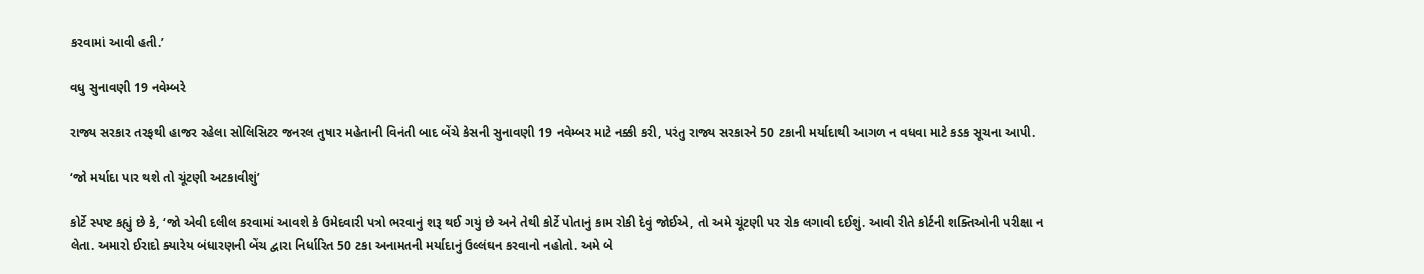કરવામાં આવી હતી.’

વધુ સુનાવણી 19 નવેમ્બરે

રાજ્ય સરકાર તરફથી હાજર રહેલા સોલિસિટર જનરલ તુષાર મહેતાની વિનંતી બાદ બેંચે કેસની સુનાવણી 19 નવેમ્બર માટે નક્કી કરી, પરંતુ રાજ્ય સરકારને 50 ટકાની મર્યાદાથી આગળ ન વધવા માટે કડક સૂચના આપી.

‘જો મર્યાદા પાર થશે તો ચૂંટણી અટકાવીશું’

કોર્ટે સ્પષ્ટ કહ્યું છે કે, ‘જો એવી દલીલ કરવામાં આવશે કે ઉમેદવારી પત્રો ભરવાનું શરૂ થઈ ગયું છે અને તેથી કોર્ટે પોતાનું કામ રોકી દેવું જોઈએ, તો અમે ચૂંટણી પર રોક લગાવી દઈશું. આવી રીતે કોર્ટની શક્તિઓની પરીક્ષા ન લેતા. અમારો ઈરાદો ક્યારેય બંધારણની બેંચ દ્વારા નિર્ધારિત 50 ટકા અનામતની મર્યાદાનું ઉલ્લંઘન કરવાનો નહોતો. અમે બે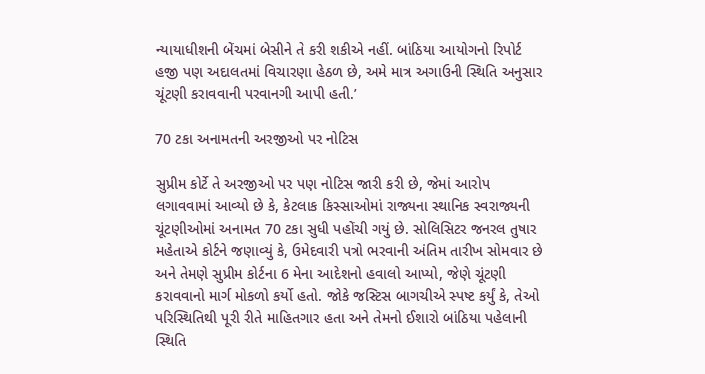ન્યાયાધીશની બેંચમાં બેસીને તે કરી શકીએ નહીં. બાંઠિયા આયોગનો રિપોર્ટ હજી પણ અદાલતમાં વિચારણા હેઠળ છે, અમે માત્ર અગાઉની સ્થિતિ અનુસાર ચૂંટણી કરાવવાની પરવાનગી આપી હતી.’

70 ટકા અનામતની અરજીઓ પર નોટિસ

સુપ્રીમ કોર્ટે તે અરજીઓ પર પણ નોટિસ જારી કરી છે, જેમાં આરોપ લગાવવામાં આવ્યો છે કે, કેટલાક કિસ્સાઓમાં રાજ્યના સ્થાનિક સ્વરાજ્યની ચૂંટણીઓમાં અનામત 70 ટકા સુધી પહોંચી ગયું છે. સોલિસિટર જનરલ તુષાર મહેતાએ કોર્ટને જણાવ્યું કે, ઉમેદવારી પત્રો ભરવાની અંતિમ તારીખ સોમવાર છે અને તેમણે સુપ્રીમ કોર્ટના 6 મેના આદેશનો હવાલો આપ્યો, જેણે ચૂંટણી કરાવવાનો માર્ગ મોકળો કર્યો હતો. જોકે જસ્ટિસ બાગચીએ સ્પષ્ટ કર્યું કે, તેઓ પરિસ્થિતિથી પૂરી રીતે માહિતગાર હતા અને તેમનો ઈશારો બાંઠિયા પહેલાની સ્થિતિ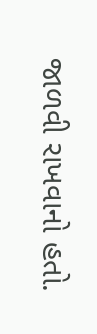જાળવી રાખવાનો હતો.